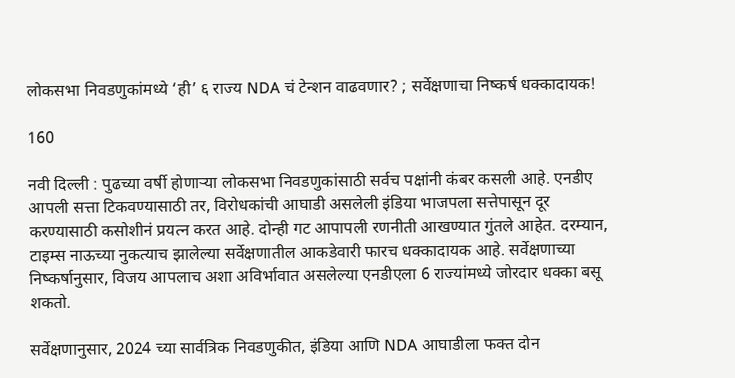लोकसभा निवडणुकांमध्ये ‘ही’ ६ राज्य NDA चं टेन्शन वाढवणार? ; सर्वेक्षणाचा निष्कर्ष धक्कादायक!

160

नवी दिल्ली : पुढच्या वर्षी होणाऱ्या लोकसभा निवडणुकांसाठी सर्वच पक्षांनी कंबर कसली आहे. एनडीए आपली सत्ता टिकवण्यासाठी तर, विरोधकांची आघाडी असलेली इंडिया भाजपला सत्तेपासून दूर करण्यासाठी कसोशीनं प्रयत्न करत आहे. दोन्ही गट आपापली रणनीती आखण्यात गुंतले आहेत. दरम्यान, टाइम्स नाऊच्या नुकत्याच झालेल्या सर्वेक्षणातील आकडेवारी फारच धक्कादायक आहे. सर्वेक्षणाच्या निष्कर्षानुसार, विजय आपलाच अशा अविर्भावात असलेल्या एनडीएला 6 राज्यांमध्ये जोरदार धक्का बसू शकतो.

सर्वेक्षणानुसार, 2024 च्या सार्वत्रिक निवडणुकीत, इंडिया आणि NDA आघाडीला फक्त दोन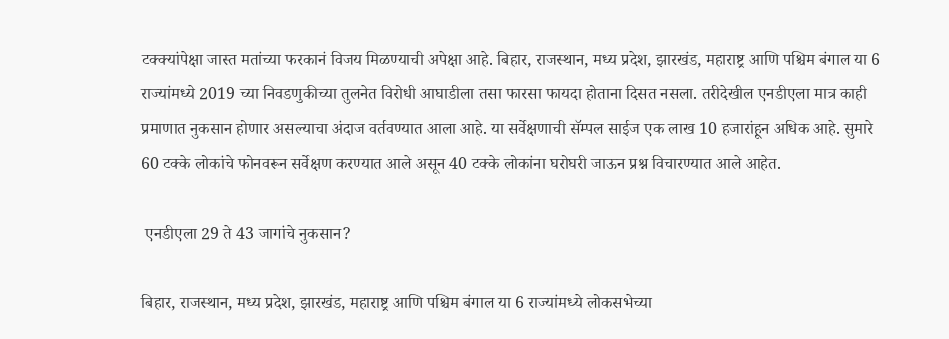टक्क्यांपेक्षा जास्त मतांच्या फरकानं विजय मिळण्याची अपेक्षा आहे. बिहार, राजस्थान, मध्य प्रदेश, झारखंड, महाराष्ट्र आणि पश्चिम बंगाल या 6 राज्यांमध्ये 2019 च्या निवडणुकीच्या तुलनेत विरोधी आघाडीला तसा फारसा फायदा होताना दिसत नसला. तरीदेखील एनडीएला मात्र काही प्रमाणात नुकसान होणार असल्याचा अंदाज वर्तवण्यात आला आहे. या सर्वेक्षणाची सॅम्पल साईज एक लाख 10 हजारांहून अधिक आहे. सुमारे 60 टक्के लोकांचे फोनवरून सर्वेक्षण करण्यात आले असून 40 टक्के लोकांना घरोघरी जाऊन प्रश्न विचारण्यात आले आहेत.

 एनडीएला 29 ते 43 जागांचे नुकसान?

बिहार, राजस्थान, मध्य प्रदेश, झारखंड, महाराष्ट्र आणि पश्चिम बंगाल या 6 राज्यांमध्ये लोकसभेच्या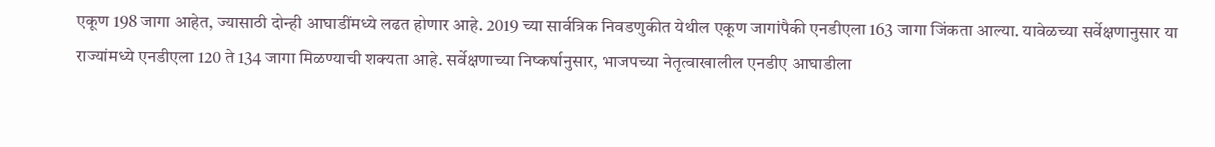एकूण 198 जागा आहेत, ज्यासाठी दोन्ही आघाडींमध्ये लढत होणार आहे. 2019 च्या सार्वत्रिक निवडणुकीत येथील एकूण जागांपैकी एनडीएला 163 जागा जिंकता आल्या. यावेळच्या सर्वेक्षणानुसार या राज्यांमध्ये एनडीएला 120 ते 134 जागा मिळण्याची शक्यता आहे. सर्वेक्षणाच्या निष्कर्षानुसार, भाजपच्या नेतृत्वाखालील एनडीए आघाडीला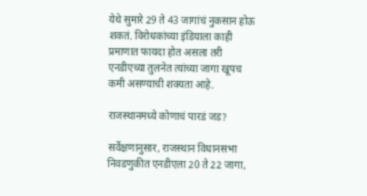येथे सुमारे 29 ते 43 जागांचं नुकसान होऊ शकतं. विरोधकांच्या इंडियाला काही प्रमाणात फायदा होत असला तरी एनडीएच्या तुलनेत त्यांच्या जागा खूपच कमी असण्याची शक्यता आहे.

राजस्थानमध्ये कोणाचं पारडं जड?

सर्वेक्षणानुसार, राजस्थान विधानसभा निवडणुकीत एनडीएला 20 ते 22 जागा,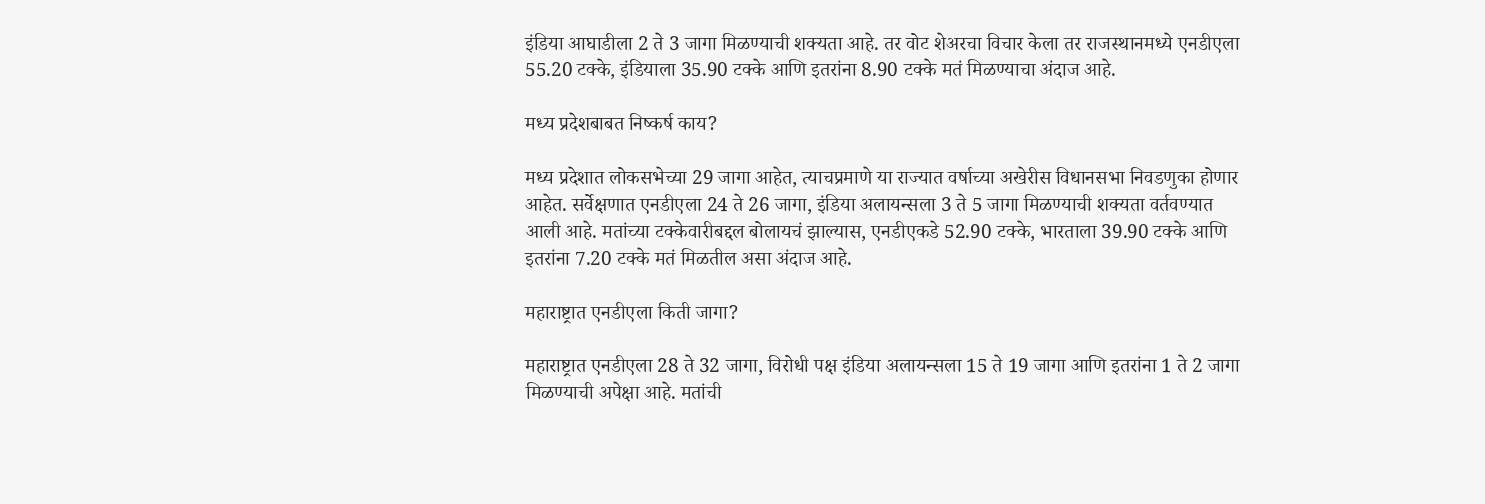इंडिया आघाडीला 2 ते 3 जागा मिळण्याची शक्यता आहे. तर वोट शेअरचा विचार केला तर राजस्थानमध्ये एनडीएला 55.20 टक्के, इंडियाला 35.90 टक्के आणि इतरांना 8.90 टक्के मतं मिळण्याचा अंदाज आहे.

मध्य प्रदेशबाबत निष्कर्ष काय?

मध्य प्रदेशात लोकसभेच्या 29 जागा आहेत, त्याचप्रमाणे या राज्यात वर्षाच्या अखेरीस विधानसभा निवडणुका होणार आहेत. सर्वेक्षणात एनडीएला 24 ते 26 जागा, इंडिया अलायन्सला 3 ते 5 जागा मिळण्याची शक्यता वर्तवण्यात आली आहे. मतांच्या टक्केवारीबद्दल बोलायचं झाल्यास, एनडीएकडे 52.90 टक्के, भारताला 39.90 टक्के आणि इतरांना 7.20 टक्के मतं मिळतील असा अंदाज आहे.

महाराष्ट्रात एनडीएला किती जागा?

महाराष्ट्रात एनडीएला 28 ते 32 जागा, विरोधी पक्ष इंडिया अलायन्सला 15 ते 19 जागा आणि इतरांना 1 ते 2 जागा मिळण्याची अपेक्षा आहे. मतांची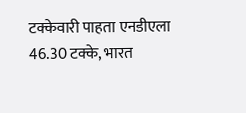टक्केवारी पाहता एनडीएला 46.30 टक्के, भारत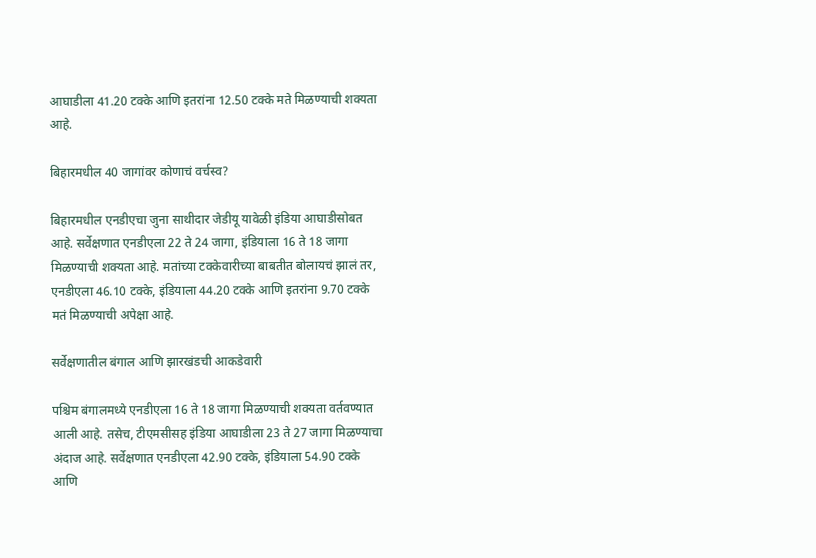आघाडीला 41.20 टक्के आणि इतरांना 12.50 टक्के मते मिळण्याची शक्यता आहे.

बिहारमधील 40 जागांवर कोणाचं वर्चस्व?

बिहारमधील एनडीएचा जुना साथीदार जेडीयू यावेळी इंडिया आघाडीसोबत आहे. सर्वेक्षणात एनडीएला 22 ते 24 जागा, इंडियाला 16 ते 18 जागा मिळण्याची शक्यता आहे. मतांच्या टक्केवारीच्या बाबतीत बोलायचं झालं तर, एनडीएला 46.10 टक्के, इंडियाला 44.20 टक्के आणि इतरांना 9.70 टक्के मतं मिळण्याची अपेक्षा आहे.

सर्वेक्षणातील बंगाल आणि झारखंडची आकडेवारी

पश्चिम बंगालमध्ये एनडीएला 16 ते 18 जागा मिळण्याची शक्यता वर्तवण्यात आली आहे. तसेच, टीएमसीसह इंडिया आघाडीला 23 ते 27 जागा मिळण्याचा अंदाज आहे. सर्वेक्षणात एनडीएला 42.90 टक्के, इंडियाला 54.90 टक्के आणि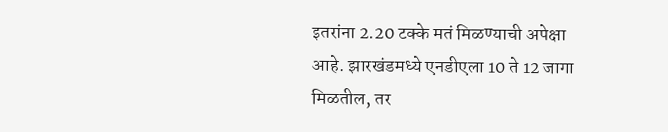इतरांना 2.20 टक्के मतं मिळण्याची अपेक्षा आहे. झारखंडमध्ये एनडीएला 10 ते 12 जागा मिळतील, तर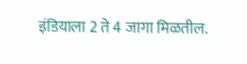इंडियाला 2 ते 4 जागा मिळतील.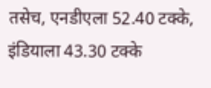तसेच, एनडीएला 52.40 टक्के, इंडियाला 43.30 टक्के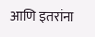आणि इतरांना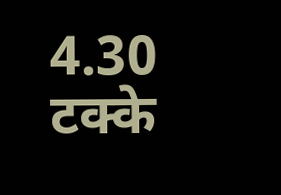4.30 टक्के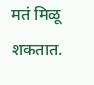मतं मिळू शकतात.